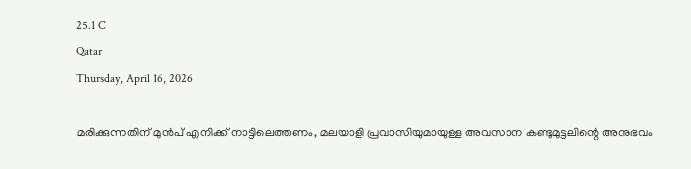25.1 C
Qatar
Thursday, April 16, 2026

മരിക്കുന്നതിന് മുൻപ് എനിക്ക് നാട്ടിലെത്തണം, മലയാളി പ്രവാസിയുമായുള്ള അവസാന കണ്ടുമുട്ടലിന്റെ അനുഭവം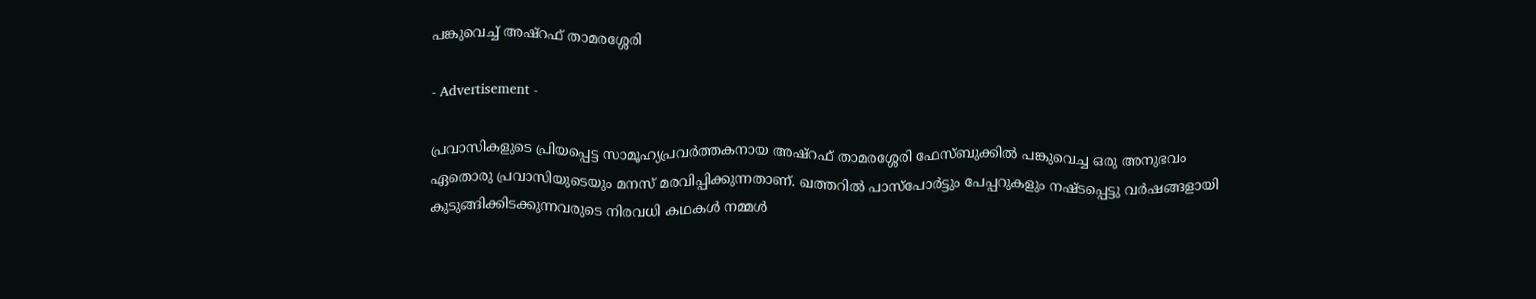പങ്കുവെച്ച് അഷ്‌റഫ്‌ താമരശ്ശേരി

- Advertisement -

പ്രവാസികളുടെ പ്രിയപ്പെട്ട സാമൂഹ്യപ്രവർത്തകനായ അഷ്‌റഫ്‌ താമരശ്ശേരി ഫേസ്ബുക്കിൽ പങ്കുവെച്ച ഒരു അനുഭവം ഏതൊരു പ്രവാസിയുടെയും മനസ് മരവിപ്പിക്കുന്നതാണ്. ഖത്തറിൽ പാസ്പോർട്ടും പേപ്പറുകളും നഷ്ടപ്പെട്ടു വർഷങ്ങളായി കുടുങ്ങിക്കിടക്കുന്നവരുടെ നിരവധി കഥകൾ നമ്മൾ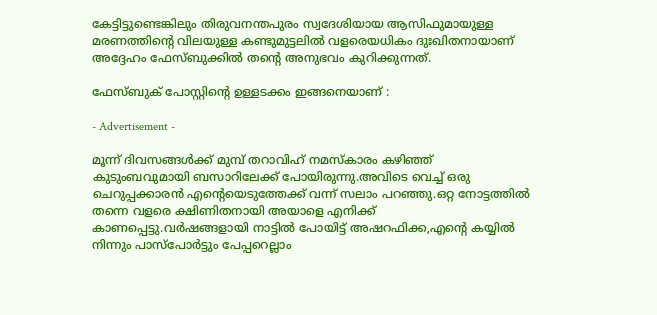കേട്ടിട്ടുണ്ടെങ്കിലും തിരുവനന്തപുരം സ്വദേശിയായ ആസിഫുമായുള്ള മരണത്തിന്റെ വിലയുള്ള കണ്ടുമുട്ടലിൽ വളരെയധികം ദുഃഖിതനായാണ്‌ അദ്ദേഹം ഫേസ്ബുക്കിൽ തന്റെ അനുഭവം കുറിക്കുന്നത്.

ഫേസ്ബുക് പോസ്റ്റിന്റെ ഉള്ളടക്കം ഇങ്ങനെയാണ് :

- Advertisement -

മൂന്ന് ദിവസങ്ങൾക്ക് മുമ്പ് തറാവിഹ് നമസ്കാരം കഴിഞ്ഞ് കുടുംബവുമായി ബസാറിലേക്ക് പോയിരുന്നു.അവിടെ വെച്ച് ഒരു ചെറുപ്പക്കാരൻ എൻ്റെയെടുത്തേക്ക് വന്ന് സലാം പറഞ്ഞു.ഒറ്റ നോട്ടത്തിൽ തന്നെ വളരെ ക്ഷിണിതനായി അയാളെ എനിക്ക് കാണപ്പെട്ടു.വർഷങ്ങളായി നാട്ടിൽ പോയിട്ട് അഷറഫിക്ക,എൻ്റെ കയ്യിൽ നിന്നും പാസ്പോർട്ടും പേപ്പറെല്ലാം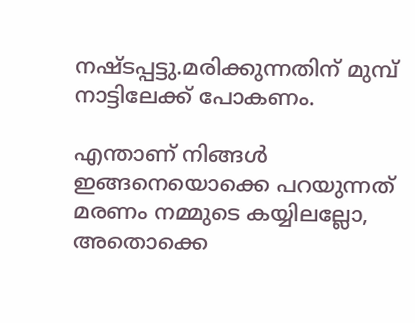നഷ്ടപ്പട്ടു.മരിക്കുന്നതിന് മുമ്പ് നാട്ടിലേക്ക് പോകണം.

എന്താണ് നിങ്ങൾ ഇങ്ങനെയൊക്കെ പറയുന്നത് മരണം നമ്മുടെ കയ്യിലല്ലോ, അതൊക്കെ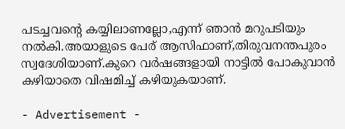പടച്ചവൻ്റെ കയ്യിലാണല്ലോ,എന്ന് ഞാൻ മറുപടിയും നൽകി.അയാളുടെ പേര് ആസിഫാണ്,തിരുവനന്തപുരം സ്വദേശിയാണ്.കുറെ വർഷങ്ങളായി നാട്ടിൽ പോകുവാൻ കഴിയാതെ വിഷമിച്ച് കഴിയുകയാണ്.

- Advertisement -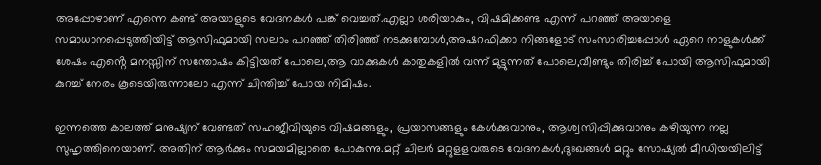അപ്പോഴാണ് എന്നെ കണ്ട് അയാളുടെ വേദനകൾ പങ്ക് വെച്ചത്.എല്ലാ ശരിയാകും, വിഷമിക്കണ്ട എന്ന് പറഞ്ഞ് അയാളെ സമാധാനപ്പെടുത്തിയിട്ട് ആസിഫുമായി സലാം പറഞ്ഞ് തിരിഞ്ഞ് നടക്കുമ്പോൾ,അഷറഫിക്കാ നിങ്ങളോട് സംസാരിച്ചപ്പോൾ ഏറെ നാളുകൾക്ക് ശേഷം എൻ്റെ മനസ്സിന് സന്തോഷം കിട്ടിയത് പോലെ,ആ വാക്കുകൾ കാതുകളിൽ വന്ന് മുട്ടുന്നത് പോലെ,വീണ്ടും തിരിച്ച് പോയി ആസിഫുമായി കുറച്ച് നേരം കൂടെയിരുന്നാലോ എന്ന് ചിന്തിച്ച് പോയ നിമിഷം.

ഇന്നത്തെ കാലത്ത് മനുഷ്യന് വേണ്ടത് സഹജീവിയുടെ വിഷമങ്ങളും, പ്രയാസങ്ങളും കേൾക്കുവാനും, ആശ്വസിപ്പിക്കുവാനും കഴിയുന്ന നല്ല സുഹൃത്തിനെയാണ്. അതിന് ആർക്കും സമയമില്ലാതെ പോകുന്നു.മറ്റ് ചിലർ മറ്റുളളവരുടെ വേദനകൾ,ദുഃഖങ്ങൾ മറ്റും സോഷ്യൽ മീഡിയയിലിട്ട്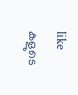like കളുടെ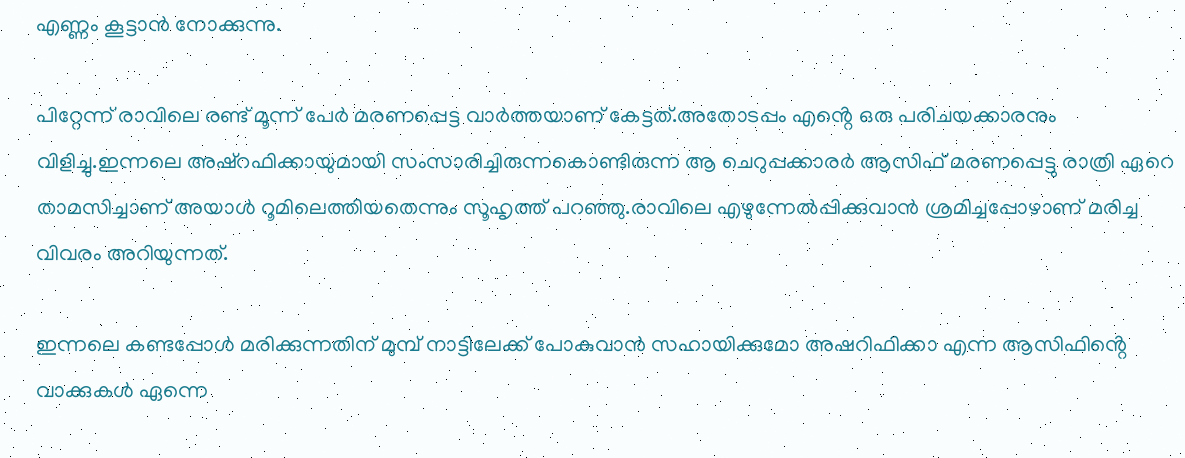എണ്ണം കൂട്ടാൻ നോക്കുന്നു.

പിറ്റേന്ന് രാവിലെ രണ്ട് മൂന്ന് പേർ മരണപ്പെട്ട വാർത്തയാണ് കേട്ടത്.അതോടപ്പം എൻ്റെ ഒരു പരിചയക്കാരനും വിളിച്ചു.ഇന്നലെ അഷ്റഫിക്കായുമായി സംസാരിച്ചിരുന്നകൊണ്ടിരുന്ന ആ ചെറുപ്പക്കാരർ ആസിഫ് മരണപ്പെട്ടു രാത്രി ഏറെ താമസിച്ചാണ് അയാൾ റൂമിലെത്തിയതെന്നും സൂഹൃത്ത് പറഞ്ഞു.രാവിലെ എഴുന്നേൽപ്പിക്കുവാൻ ശ്രമിച്ചപ്പോഴാണ് മരിച്ച വിവരം അറിയുന്നത്.

ഇന്നലെ കണ്ടപ്പോൾ മരിക്കുന്നതിന് മുമ്പ് നാട്ടിലേക്ക് പോകുവാൻ സഹായിക്കുമോ അഷറിഫിക്കാ എന്ന ആസിഫിൻ്റെ വാക്കുകൾ ഏന്നെ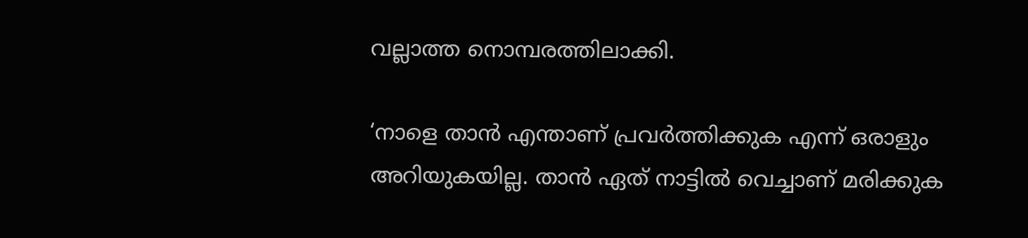വല്ലാത്ത നൊമ്പരത്തിലാക്കി.

‘നാളെ താന്‍ എന്താണ്‌ പ്രവര്‍ത്തിക്കുക എന്ന്‌ ഒരാളും അറിയുകയില്ല. താന്‍ ഏത്‌ നാട്ടില്‍ വെച്ചാണ്‌ മരിക്കുക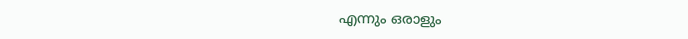എന്നും ഒരാളും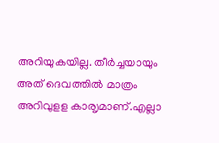അറിയുകയില്ല. തീര്‍ച്ചയായും അത് ദെവത്തിൽ മാത്രം അറിവുളള കാരൃമാണ്.എല്ലാ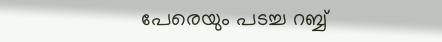പേരെയും പടച്ച റബ്ബ്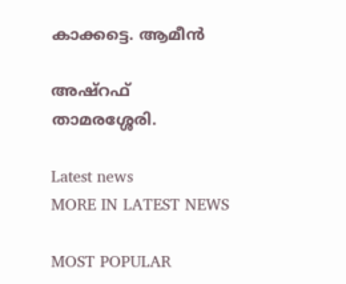കാക്കട്ടെ. ആമീൻ

അഷ്റഫ് താമരശ്ശേരി.

Latest news
MORE IN LATEST NEWS

MOST POPULAR